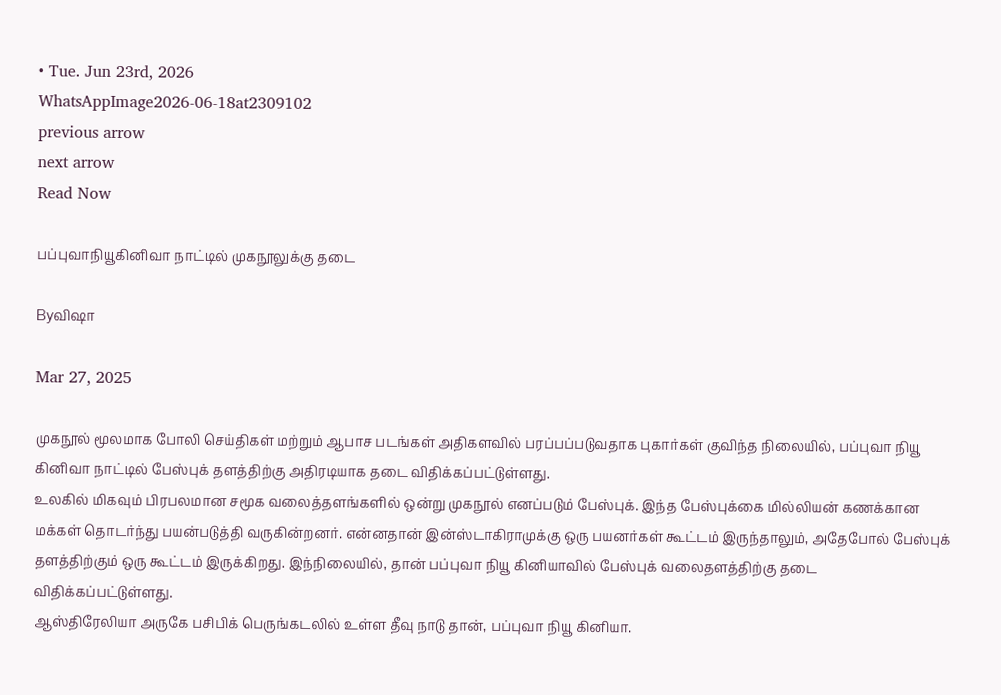• Tue. Jun 23rd, 2026
WhatsAppImage2026-06-18at2309102
previous arrow
next arrow
Read Now

பப்புவாநியூகினிவா நாட்டில் முகநூலுக்கு தடை

Byவிஷா

Mar 27, 2025

முகநூல் மூலமாக போலி செய்திகள் மற்றும் ஆபாச படங்கள் அதிகளவில் பரப்பப்படுவதாக புகார்கள் குவிந்த நிலையில், பப்புவா நியூ கினிவா நாட்டில் பேஸ்புக் தளத்திற்கு அதிரடியாக தடை விதிக்கப்பட்டுள்ளது.
உலகில் மிகவும் பிரபலமான சமூக வலைத்தளங்களில் ஒன்று முகநூல் எனப்படும் பேஸ்புக். இந்த பேஸ்புக்கை மில்லியன் கணக்கான மக்கள் தொடர்ந்து பயன்படுத்தி வருகின்றனர். என்னதான் இன்ஸ்டாகிராமுக்கு ஒரு பயனர்கள் கூட்டம் இருந்தாலும், அதேபோல் பேஸ்புக் தளத்திற்கும் ஒரு கூட்டம் இருக்கிறது. இந்நிலையில், தான் பப்புவா நியூ கினியாவில் பேஸ்புக் வலைதளத்திற்கு தடை விதிக்கப்பட்டுள்ளது.
ஆஸ்திரேலியா அருகே பசிபிக் பெருங்கடலில் உள்ள தீவு நாடு தான், பப்புவா நியூ கினியா.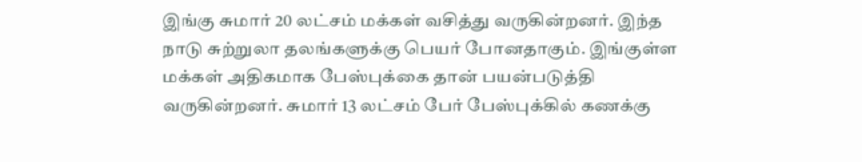இங்கு சுமார் 20 லட்சம் மக்கள் வசித்து வருகின்றனர். இந்த நாடு சுற்றுலா தலங்களுக்கு பெயர் போனதாகும். இங்குள்ள மக்கள் அதிகமாக பேஸ்புக்கை தான் பயன்படுத்தி வருகின்றனர். சுமார் 13 லட்சம் பேர் பேஸ்புக்கில் கணக்கு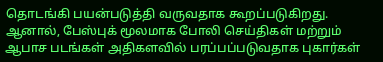தொடங்கி பயன்படுத்தி வருவதாக கூறப்படுகிறது. ஆனால், பேஸ்புக் மூலமாக போலி செய்திகள் மற்றும் ஆபாச படங்கள் அதிகளவில் பரப்பப்படுவதாக புகார்கள்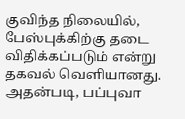குவிந்த நிலையில், பேஸ்புக்கிற்கு தடை விதிக்கப்படும் என்று தகவல் வெளியானது. அதன்படி, பப்புவா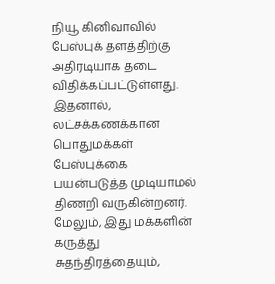நியூ கினிவாவில் பேஸ்புக் தளத்திற்கு அதிரடியாக தடை விதிக்கப்பட்டுள்ளது. இதனால், லட்சக்கணக்கான பொதுமக்கள் பேஸ்புக்கை பயன்படுத்த முடியாமல் திணறி வருகின்றனர். மேலும், இது மக்களின் கருத்து சுதந்திரத்தையும்,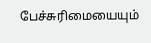பேச்சுரிமையையும்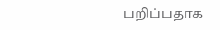பறிப்பதாக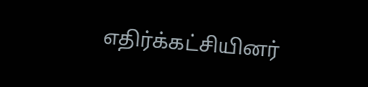எதிர்க்கட்சியினர்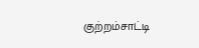குற்றம்சாட்டி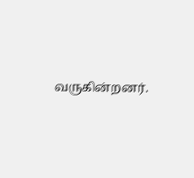வருகின்றனர்.